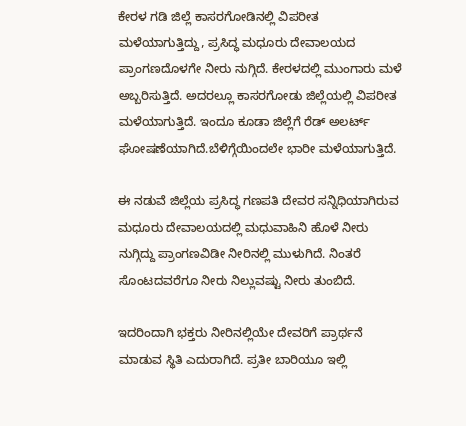ಕೇರಳ ಗಡಿ ಜಿಲ್ಲೆ ಕಾಸರಗೋಡಿನಲ್ಲಿ ವಿಪರೀತ ಮಳೆಯಾಗುತ್ತಿದ್ದು, ಪ್ರಸಿದ್ಧ ಮಧೂರು ದೇವಾಲಯದ ಪ್ರಾಂಗಣದೊಳಗೇ ನೀರು ನುಗ್ಗಿದೆ. ಕೇರಳದಲ್ಲಿ ಮುಂಗಾರು ಮಳೆ ಅಬ್ಬರಿಸುತ್ತಿದೆ. ಅದರಲ್ಲೂ ಕಾಸರಗೋಡು ಜಿಲ್ಲೆಯಲ್ಲಿ ವಿಪರೀತ ಮಳೆಯಾಗುತ್ತಿದೆ. ಇಂದೂ ಕೂಡಾ ಜಿಲ್ಲೆಗೆ ರೆಡ್ ಅಲರ್ಟ್ ಘೋಷಣೆಯಾಗಿದೆ.ಬೆಳಿಗ್ಗೆಯಿಂದಲೇ ಭಾರೀ ಮಳೆಯಾಗುತ್ತಿದೆ.

ಈ ನಡುವೆ ಜಿಲ್ಲೆಯ ಪ್ರಸಿದ್ಧ ಗಣಪತಿ ದೇವರ ಸನ್ನಿಧಿಯಾಗಿರುವ ಮಧೂರು ದೇವಾಲಯದಲ್ಲಿ ಮಧುವಾಹಿನಿ ಹೊಳೆ ನೀರು ನುಗ್ಗಿದ್ದು ಪ್ರಾಂಗಣವಿಡೀ ನೀರಿನಲ್ಲಿ ಮುಳುಗಿದೆ. ನಿಂತರೆ ಸೊಂಟದವರೆಗೂ ನೀರು ನಿಲ್ಲುವಷ್ಟು ನೀರು ತುಂಬಿದೆ.

ಇದರಿಂದಾಗಿ ಭಕ್ತರು ನೀರಿನಲ್ಲಿಯೇ ದೇವರಿಗೆ ಪ್ರಾರ್ಥನೆ ಮಾಡುವ ಸ್ಥಿತಿ ಎದುರಾಗಿದೆ. ಪ್ರತೀ ಬಾರಿಯೂ ಇಲ್ಲಿ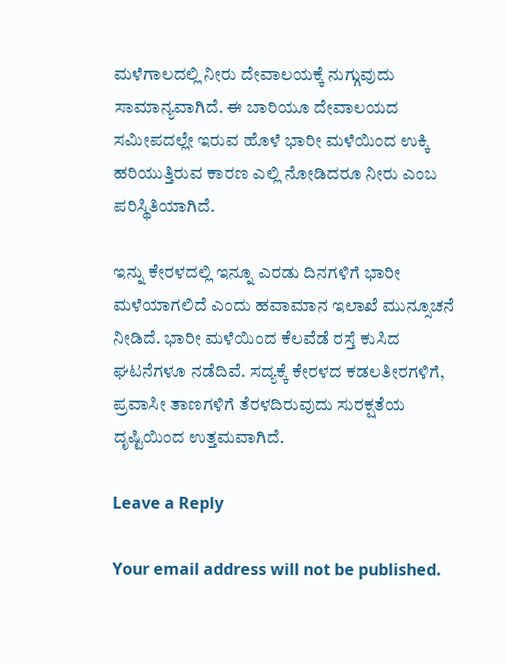ಮಳೆಗಾಲದಲ್ಲಿ ನೀರು ದೇವಾಲಯಕ್ಕೆ ನುಗ್ಗುವುದು ಸಾಮಾನ್ಯವಾಗಿದೆ. ಈ ಬಾರಿಯೂ ದೇವಾಲಯದ ಸಮೀಪದಲ್ಲೇ ಇರುವ ಹೊಳೆ ಭಾರೀ ಮಳೆಯಿಂದ ಉಕ್ಕಿ ಹರಿಯುತ್ತಿರುವ ಕಾರಣ ಎಲ್ಲಿ ನೋಡಿದರೂ ನೀರು ಎಂಬ ಪರಿಸ್ಥಿತಿಯಾಗಿದೆ.

ಇನ್ನು ಕೇರಳದಲ್ಲಿ ಇನ್ನೂ ಎರಡು ದಿನಗಳಿಗೆ ಭಾರೀ ಮಳೆಯಾಗಲಿದೆ ಎಂದು ಹವಾಮಾನ ಇಲಾಖೆ ಮುನ್ಸೂಚನೆ ನೀಡಿದೆ. ಭಾರೀ ಮಳೆಯಿಂದ ಕೆಲವೆಡೆ ರಸ್ತೆ ಕುಸಿದ ಘಟನೆಗಳೂ ನಡೆದಿವೆ. ಸದ್ಯಕ್ಕೆ ಕೇರಳದ ಕಡಲತೀರಗಳಿಗೆ, ಪ್ರವಾಸೀ ತಾಣಗಳಿಗೆ ತೆರಳದಿರುವುದು ಸುರಕ್ಷತೆಯ ದೃಷ್ಟಿಯಿಂದ ಉತ್ತಮವಾಗಿದೆ.

Leave a Reply

Your email address will not be published.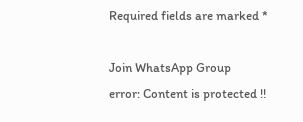Required fields are marked *

Join WhatsApp Group
error: Content is protected !!